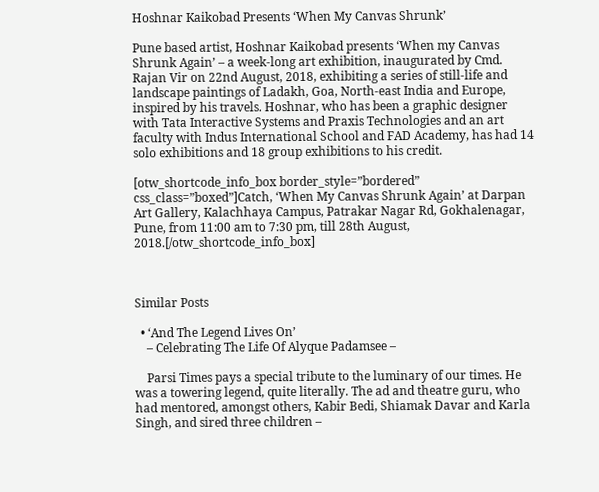Hoshnar Kaikobad Presents ‘When My Canvas Shrunk’

Pune based artist, Hoshnar Kaikobad presents ‘When my Canvas Shrunk Again’ – a week-long art exhibition, inaugurated by Cmd. Rajan Vir on 22nd August, 2018, exhibiting a series of still-life and landscape paintings of Ladakh, Goa, North-east India and Europe, inspired by his travels. Hoshnar, who has been a graphic designer with Tata Interactive Systems and Praxis Technologies and an art faculty with Indus International School and FAD Academy, has had 14 solo exhibitions and 18 group exhibitions to his credit.

[otw_shortcode_info_box border_style=”bordered” css_class=”boxed”]Catch, ‘When My Canvas Shrunk Again’ at Darpan Art Gallery, Kalachhaya Campus, Patrakar Nagar Rd, Gokhalenagar, Pune, from 11:00 am to 7:30 pm, till 28th August, 2018.[/otw_shortcode_info_box]



Similar Posts

  • ‘And The Legend Lives On’
    – Celebrating The Life Of Alyque Padamsee –

    Parsi Times pays a special tribute to the luminary of our times. He was a towering legend, quite literally. The ad and theatre guru, who had mentored, amongst others, Kabir Bedi, Shiamak Davar and Karla Singh, and sired three children –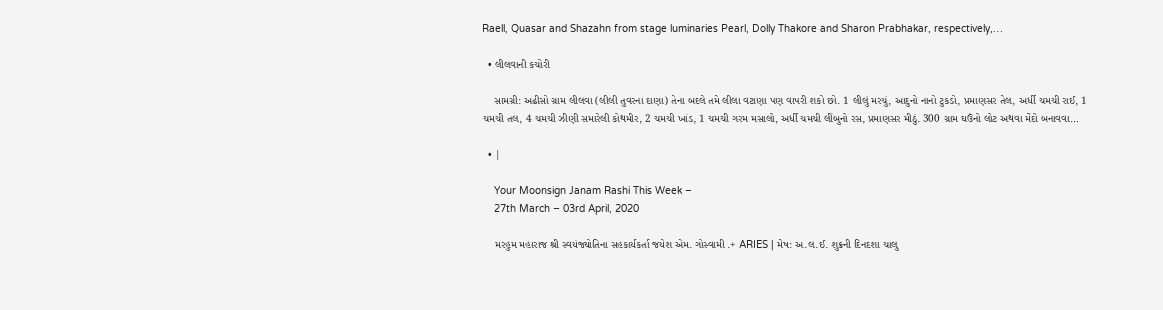Raell, Quasar and Shazahn from stage luminaries Pearl, Dolly Thakore and Sharon Prabhakar, respectively,…

  • લીલવાની કચોરી

    સામગ્રી: અઢીસો ગ્રામ લીલવા (લીલી તુવરના દાણા) તેના બદલે તમે લીલા વટાણા પણ વાપરી શકો છો. 1 લીલું મરચું, આદુનો નાનો ટુકડો, પ્રમાણસર તેલ, અર્ધી ચમચી રાઈ, 1 ચમચી તલ, 4 ચમચી ઝીણી સમારેલી કોથમીર, 2 ચમચી ખાંડ, 1 ચમચી ગરમ મસાલો, અર્ધી ચમચી લીંબુનો રસ, પ્રમાણસર મીઠું. 300 ગ્રામ ઘઉંનો લોટ અથવા મેંદો બનાવવા…

  • |

    Your Moonsign Janam Rashi This Week –
    27th March – 03rd April, 2020

    મરહુમ મહારાજ શ્રી સ્વયંજ્યોતિના સહકાર્યકર્તા જયેશ એમ. ગોસ્વામી .+ ARIES | મેષ: અ.લ.ઈ. શુક્રની દિનદશા ચાલુ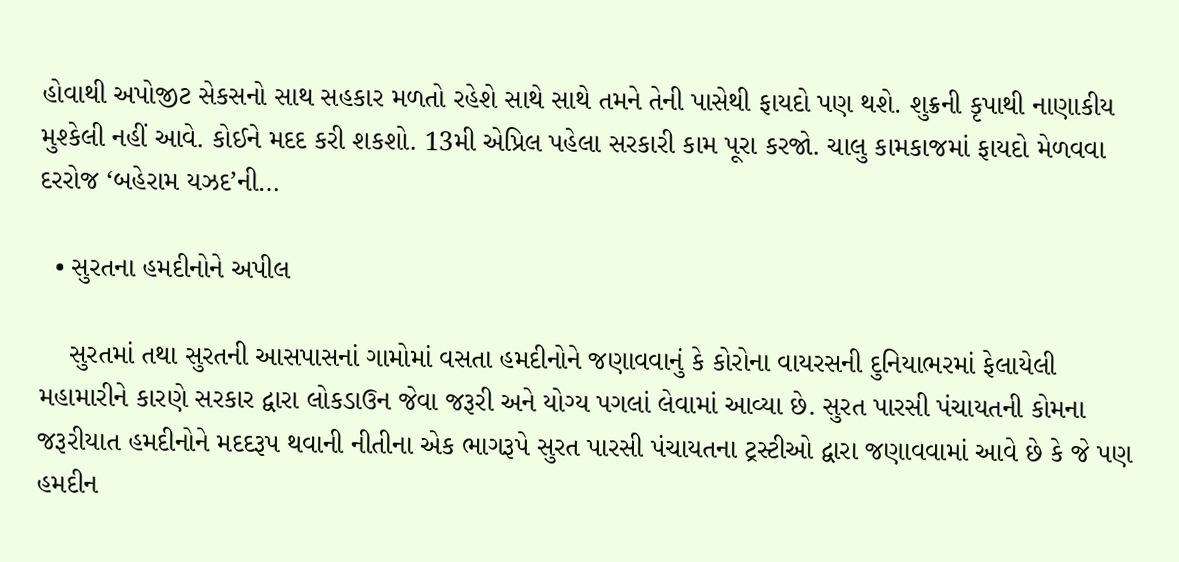હોવાથી અપોજીટ સેકસનો સાથ સહકાર મળતો રહેશે સાથે સાથે તમને તેની પાસેથી ફાયદો પણ થશે. શુક્રની કૃપાથી નાણાકીય મુશ્કેલી નહીં આવે. કોઈને મદદ કરી શકશો. 13મી એપ્રિલ પહેલા સરકારી કામ પૂરા કરજો. ચાલુ કામકાજમાં ફાયદો મેળવવા દરરોજ ‘બહેરામ યઝદ’ની…

  • સુરતના હમદીનોને અપીલ

    સુરતમાં તથા સુરતની આસપાસનાં ગામોમાં વસતા હમદીનોને જણાવવાનું કે કોરોના વાયરસની દુનિયાભરમાં ફેલાયેલી મહામારીને કારણે સરકાર દ્વારા લોકડાઉન જેવા જરૂરી અને યોગ્ય પગલાં લેવામાં આવ્યા છે. સુરત પારસી પંચાયતની કોમના જરૂરીયાત હમદીનોને મદદરૂપ થવાની નીતીના એક ભાગરૂપે સુરત પારસી પંચાયતના ટ્રસ્ટીઓ દ્વારા જણાવવામાં આવે છે કે જે પણ હમદીન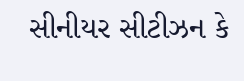સીનીયર સીટીઝન કે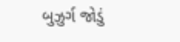બુઝુર્ગ જોડું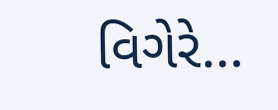વિગેરે…